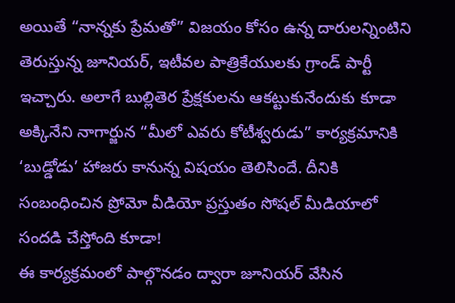అయితే “నాన్నకు ప్రేమతో” విజయం కోసం ఉన్న దారులన్నింటిని తెరుస్తున్న జూనియర్, ఇటీవల పాత్రికేయులకు గ్రాండ్ పార్టీ ఇచ్చారు. అలాగే బుల్లితెర ప్రేక్షకులను ఆకట్టుకునేందుకు కూడా అక్కినేని నాగార్జున “మీలో ఎవరు కోటీశ్వరుడు” కార్యక్రమానికి ‘బుడ్డోడు’ హాజరు కానున్న విషయం తెలిసిందే. దీనికి సంబంధించిన ప్రోమో వీడియో ప్రస్తుతం సోషల్ మీడియాలో సందడి చేస్తోంది కూడా!
ఈ కార్యక్రమంలో పాల్గొనడం ద్వారా జూనియర్ వేసిన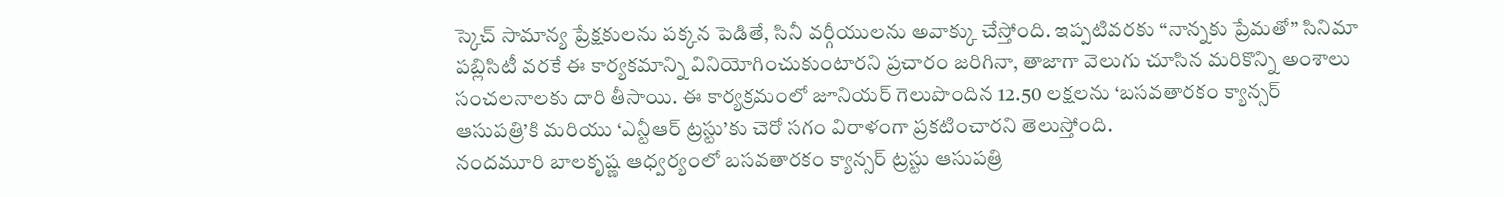స్కెచ్ సామాన్య ప్రేక్షకులను పక్కన పెడితే, సినీ వర్గీయులను అవాక్కు చేస్తోంది. ఇప్పటివరకు “నాన్నకు ప్రేమతో” సినిమా పబ్లిసిటీ వరకే ఈ కార్యకమాన్ని వినియోగించుకుంటారని ప్రచారం జరిగినా, తాజాగా వెలుగు చూసిన మరికొన్ని అంశాలు సంచలనాలకు దారి తీసాయి. ఈ కార్యక్రమంలో జూనియర్ గెలుపొందిన 12.50 లక్షలను ‘బసవతారకం క్యాన్సర్ ఆసుపత్రి’కి మరియు ‘ఎన్టీఆర్ ట్రస్టు’కు చెరో సగం విరాళంగా ప్రకటించారని తెలుస్తోంది.
నందమూరి బాలకృష్ణ ఆధ్వర్యంలో బసవతారకం క్యాన్సర్ ట్రస్టు ఆసుపత్రి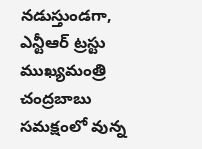నడుస్తుండగా, ఎన్టీఆర్ ట్రస్టు ముఖ్యమంత్రి చంద్రబాబు సమక్షంలో వున్న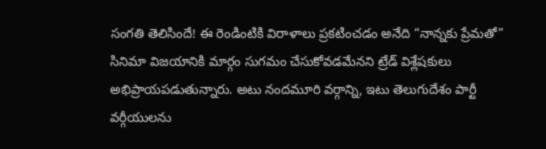సంగతి తెలిసిందే! ఈ రెండింటికి విరాళాలు ప్రకటించడం అనేది “నాన్నకు ప్రేమతో” సినిమా విజయానికి మార్గం సుగమం చేసుకోవడమేనని ట్రేడ్ విశ్లేషకులు అభిప్రాయపడుతున్నారు. అటు నందమూరి వర్గాన్ని, ఇటు తెలుగుదేశం పార్టీ వర్గీయులను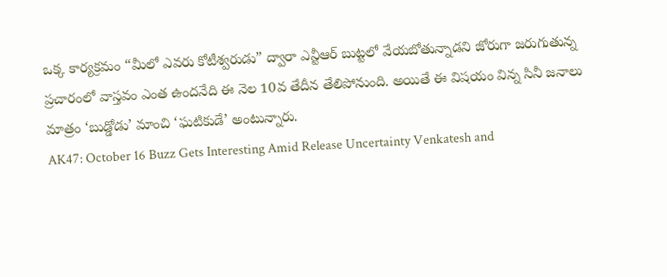ఒక్క కార్యక్రమం “మీలో ఎవరు కోటీశ్వరుడు” ద్వారా ఎన్టీఆర్ బుట్టలో వేయబోతున్నాడని జోరుగా జరుగుతున్న ప్రచారంలో వాస్తవం ఎంత ఉందనేది ఈ నెల 10వ తేదీన తేలిపోనుంది. అయితే ఈ విషయం విన్న సినీ జనాలు మాత్రం ‘బుడ్డోడు’ మాంచి ‘ఘటికుడే’ అంటున్నారు.
AK47: October 16 Buzz Gets Interesting Amid Release Uncertainty Venkatesh and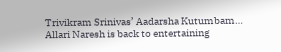Trivikram Srinivas’ Aadarsha Kutumbam…
Allari Naresh is back to entertaining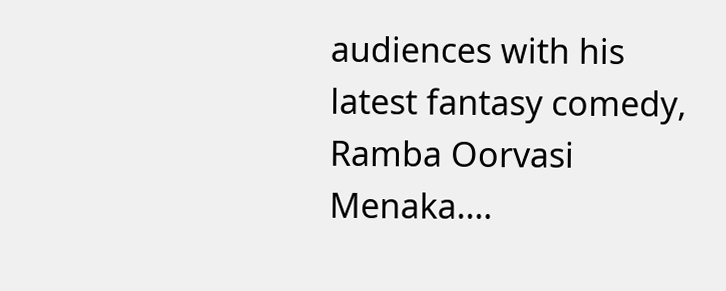audiences with his latest fantasy comedy, Ramba Oorvasi Menaka.…